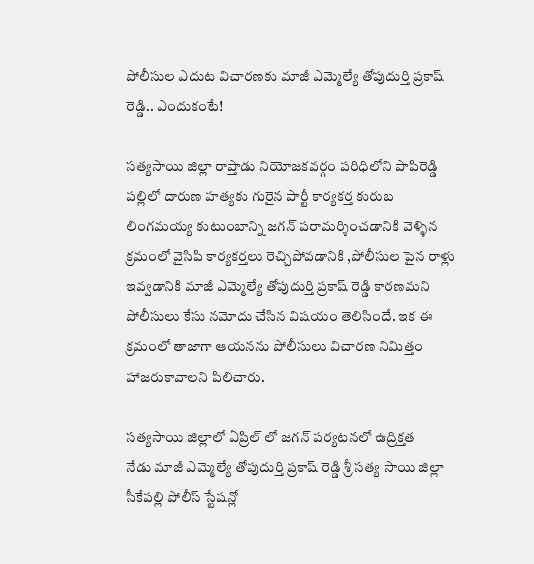పోలీసుల ఎదుట విచారణకు మాజీ ఎమ్మెల్యే తోపుదుర్తి ప్రకాష్ రెడ్డి.. ఎందుకంటే!

సత్యసాయి జిల్లా రాప్తాడు నియోజకవర్గం పరిధిలోని పాపిరెడ్డి పల్లిలో దారుణ హత్యకు గురైన పార్టీ కార్యకర్త కురుబ లింగమయ్య కుటుంబాన్ని జగన్ పరామర్శించడానికి వెళ్ళిన క్రమంలో వైసిపి కార్యకర్తలు రెచ్చిపోవడానికి ,పోలీసుల పైన రాళ్లు ఇవ్వడానికి మాజీ ఎమ్మెల్యే తోపుదుర్తి ప్రకాష్ రెడ్డి కారణమని పోలీసులు కేసు నమోదు చేసిన విషయం తెలిసిందే. ఇక ఈ క్రమంలో తాజాగా ఆయనను పోలీసులు విచారణ నిమిత్తం హాజరుకావాలని పిలిచారు.

సత్యసాయి జిల్లాలో ఏప్రిల్ లో జగన్ పర్యటనలో ఉద్రిక్తత
నేడు మాజీ ఎమ్మెల్యే తోపుదుర్తి ప్రకాష్ రెడ్డి శ్రీ సత్య సాయి జిల్లా సీకేపల్లి పోలీస్ స్టేషన్లో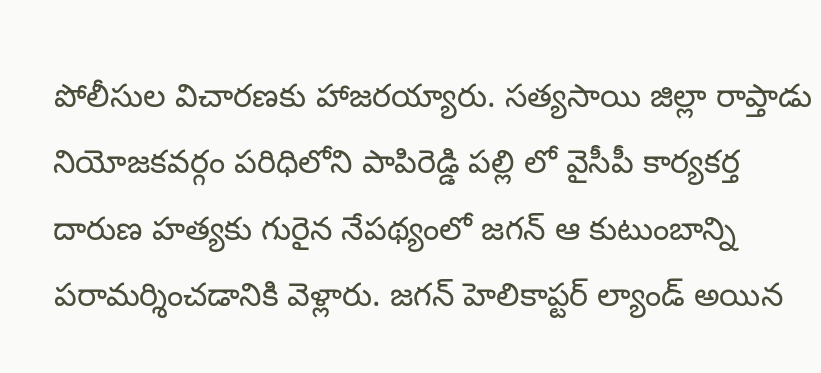పోలీసుల విచారణకు హాజరయ్యారు. సత్యసాయి జిల్లా రాప్తాడు నియోజకవర్గం పరిధిలోని పాపిరెడ్డి పల్లి లో వైసీపీ కార్యకర్త దారుణ హత్యకు గురైన నేపథ్యంలో జగన్ ఆ కుటుంబాన్ని పరామర్శించడానికి వెళ్లారు. జగన్ హెలికాప్టర్ ల్యాండ్ అయిన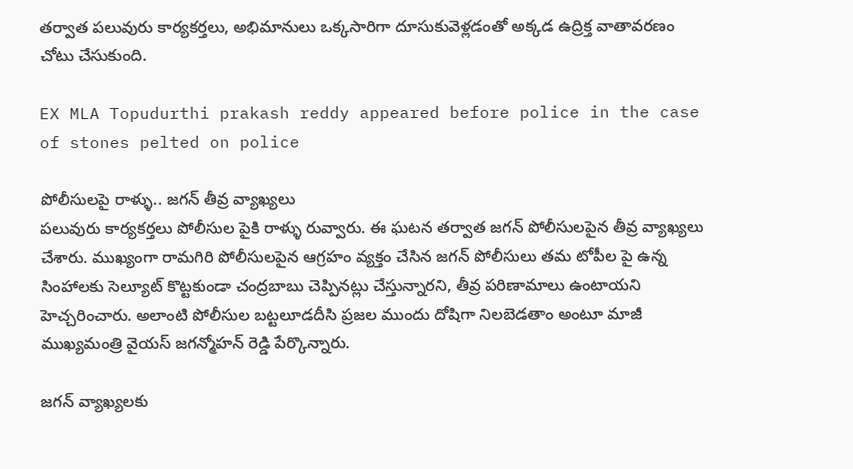తర్వాత పలువురు కార్యకర్తలు, అభిమానులు ఒక్కసారిగా దూసుకువెళ్లడంతో అక్కడ ఉద్రిక్త వాతావరణం చోటు చేసుకుంది.

EX MLA Topudurthi prakash reddy appeared before police in the case of stones pelted on police

పోలీసులపై రాళ్ళు.. జగన్ తీవ్ర వ్యాఖ్యలు
పలువురు కార్యకర్తలు పోలీసుల పైకి రాళ్ళు రువ్వారు. ఈ ఘటన తర్వాత జగన్ పోలీసులపైన తీవ్ర వ్యాఖ్యలు చేశారు. ముఖ్యంగా రామగిరి పోలీసులపైన ఆగ్రహం వ్యక్తం చేసిన జగన్ పోలీసులు తమ టోపీల పై ఉన్న సింహాలకు సెల్యూట్ కొట్టకుండా చంద్రబాబు చెప్పినట్లు చేస్తున్నారని, తీవ్ర పరిణామాలు ఉంటాయని హెచ్చరించారు. అలాంటి పోలీసుల బట్టలూడదీసి ప్రజల ముందు దోషిగా నిలబెడతాం అంటూ మాజీ ముఖ్యమంత్రి వైయస్ జగన్మోహన్ రెడ్డి పేర్కొన్నారు.

జగన్ వ్యాఖ్యలకు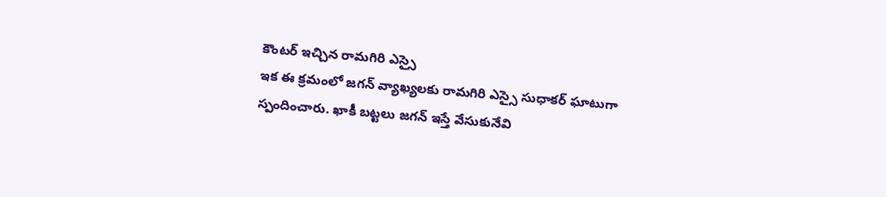కౌంటర్ ఇచ్చిన రామగిరి ఎస్సై
ఇక ఈ క్రమంలో జగన్ వ్యాఖ్యలకు రామగిరి ఎస్సై సుధాకర్ ఘాటుగా స్పందించారు. ఖాకీ బట్టలు జగన్ ఇస్తే వేసుకునేవి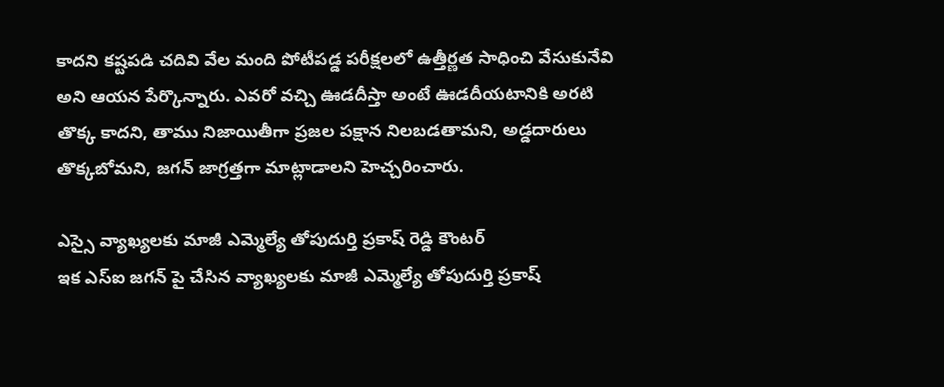కాదని కష్టపడి చదివి వేల మంది పోటీపడ్డ పరీక్షలలో ఉత్తీర్ణత సాధించి వేసుకునేవి అని ఆయన పేర్కొన్నారు. ఎవరో వచ్చి ఊడదీస్తా అంటే ఊడదీయటానికి అరటి తొక్క కాదని, తాము నిజాయితీగా ప్రజల పక్షాన నిలబడతామని, అడ్డదారులు తొక్కబోమని, జగన్ జాగ్రత్తగా మాట్లాడాలని హెచ్చరించారు.

ఎస్సై వ్యాఖ్యలకు మాజీ ఎమ్మెల్యే తోపుదుర్తి ప్రకాష్ రెడ్డి కౌంటర్
ఇక ఎస్ఐ జగన్ పై చేసిన వ్యాఖ్యలకు మాజీ ఎమ్మెల్యే తోపుదుర్తి ప్రకాష్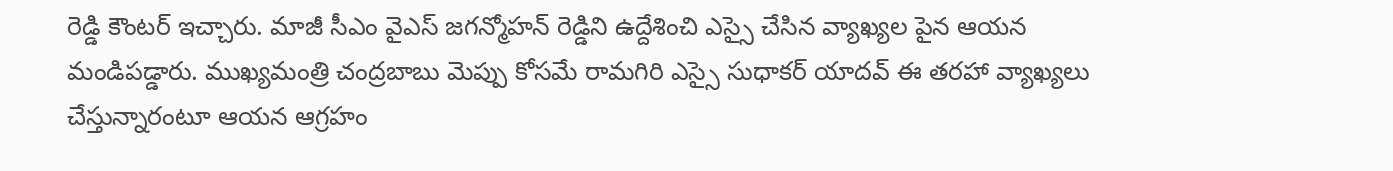రెడ్డి కౌంటర్ ఇచ్చారు. మాజీ సీఎం వైఎస్ జగన్మోహన్ రెడ్డిని ఉద్దేశించి ఎస్సై చేసిన వ్యాఖ్యల పైన ఆయన మండిపడ్డారు. ముఖ్యమంత్రి చంద్రబాబు మెప్పు కోసమే రామగిరి ఎస్సై సుధాకర్ యాదవ్ ఈ తరహా వ్యాఖ్యలు చేస్తున్నారంటూ ఆయన ఆగ్రహం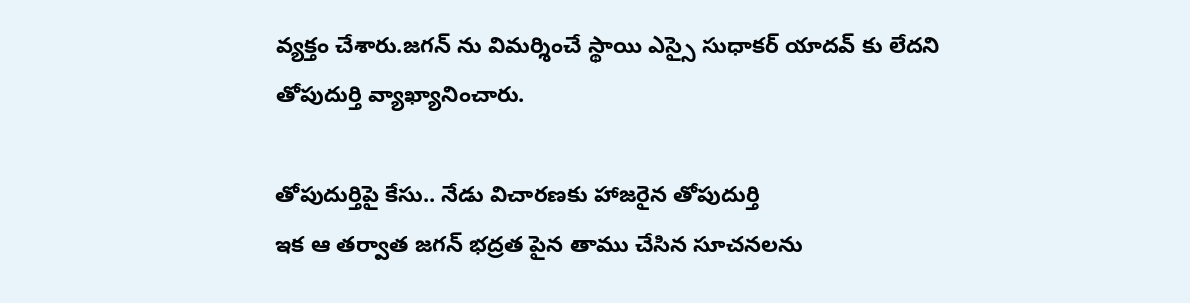వ్యక్తం చేశారు.జగన్ ను విమర్శించే స్థాయి ఎస్సై సుధాకర్ యాదవ్ కు లేదని తోపుదుర్తి వ్యాఖ్యానించారు.

తోపుదుర్తిపై కేసు.. నేడు విచారణకు హాజరైన తోపుదుర్తి
ఇక ఆ తర్వాత జగన్ భద్రత పైన తాము చేసిన సూచనలను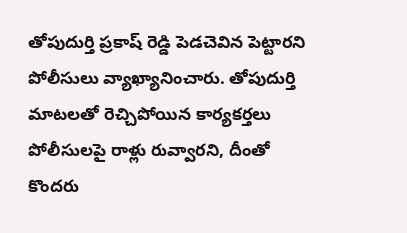తోపుదుర్తి ప్రకాష్ రెడ్డి పెడచెవిన పెట్టారని పోలీసులు వ్యాఖ్యానించారు. తోపుదుర్తి మాటలతో రెచ్చిపోయిన కార్యకర్తలు పోలీసులపై రాళ్లు రువ్వారని, దీంతో కొందరు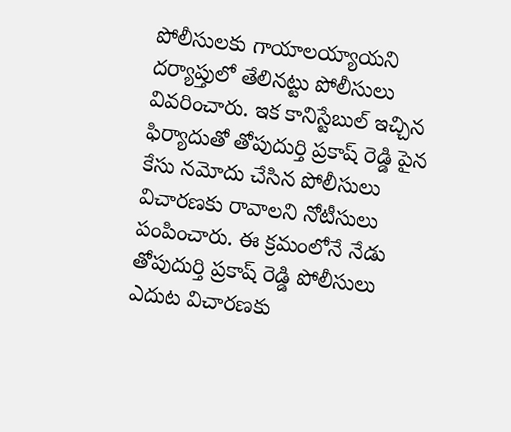పోలీసులకు గాయాలయ్యాయని దర్యాప్తులో తేలినట్టు పోలీసులు వివరించారు. ఇక కానిస్టేబుల్ ఇచ్చిన ఫిర్యాదుతో తోపుదుర్తి ప్రకాష్ రెడ్డి పైన కేసు నమోదు చేసిన పోలీసులు విచారణకు రావాలని నోటీసులు పంపించారు. ఈ క్రమంలోనే నేడు తోపుదుర్తి ప్రకాష్ రెడ్డి పోలీసులు ఎదుట విచారణకు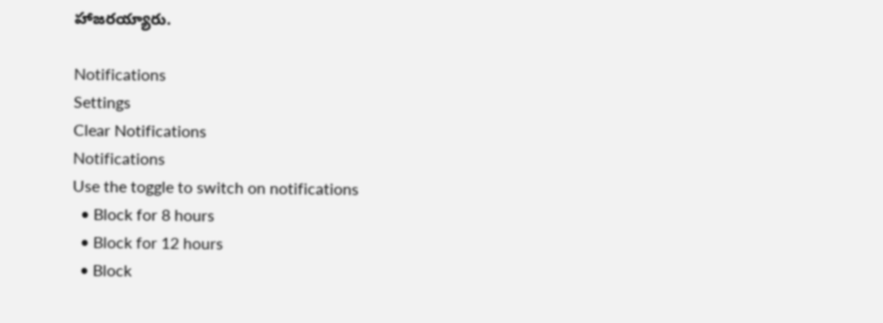హాజరయ్యారు.

Notifications
Settings
Clear Notifications
Notifications
Use the toggle to switch on notifications
  • Block for 8 hours
  • Block for 12 hours
  • Block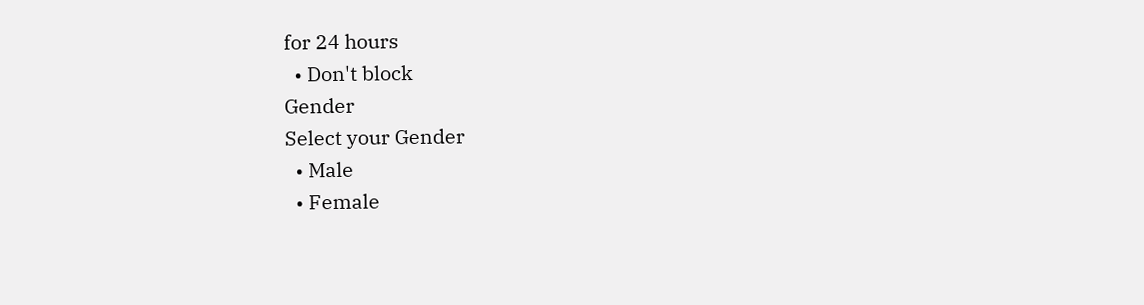for 24 hours
  • Don't block
Gender
Select your Gender
  • Male
  • Female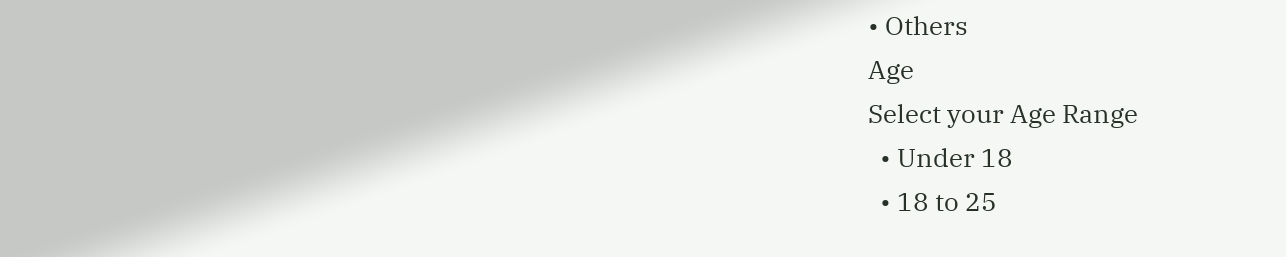• Others
Age
Select your Age Range
  • Under 18
  • 18 to 25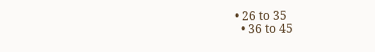• 26 to 35
  • 36 to 45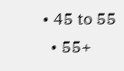• 45 to 55
  • 55+